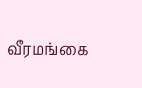வீரமங்கை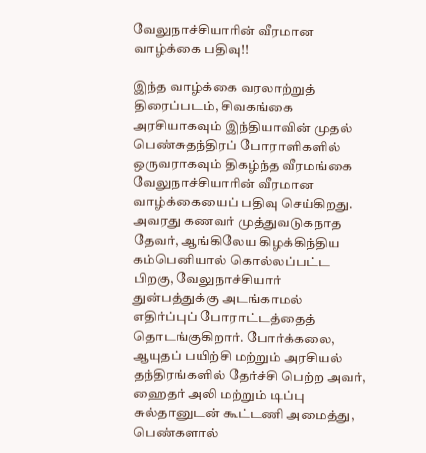வேலுநாச்சியாரின் வீரமான வாழ்க்கை பதிவு!!

இந்த வாழ்க்கை வரலாற்றுத் திரைப்படம், சிவகங்கை அரசியாகவும் இந்தியாவின் முதல் பெண்சுதந்திரப் போராளிகளில் ஒருவராகவும் திகழ்ந்த வீரமங்கை வேலுநாச்சியாரின் வீரமான வாழ்க்கையைப் பதிவு செய்கிறது. அவரது கணவர் முத்துவடுகநாத தேவர், ஆங்கிலேய கிழக்கிந்திய கம்பெனியால் கொல்லப்பட்ட பிறகு, வேலுநாச்சியார் துன்பத்துக்கு அடங்காமல் எதிர்ப்புப் போராட்டத்தைத் தொடங்குகிறார். போர்க்கலை, ஆயுதப் பயிற்சி மற்றும் அரசியல் தந்திரங்களில் தேர்ச்சி பெற்ற அவர், ஹைதர் அலி மற்றும் டிப்பு சுல்தானுடன் கூட்டணி அமைத்து, பெண்களால்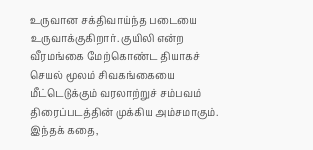உருவான சக்திவாய்ந்த படையை உருவாக்குகிறார். குயிலி என்ற வீரமங்கை மேற்கொண்ட தியாகச் செயல் மூலம் சிவகங்கையை மீட்டெடுக்கும் வரலாற்றுச் சம்பவம் திரைப்படத்தின் முக்கிய அம்சமாகும். இந்தக் கதை,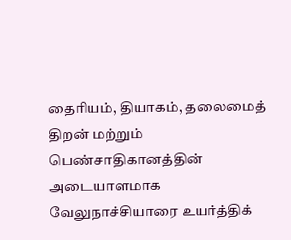தைரியம், தியாகம், தலைமைத் திறன் மற்றும் பெண்சாதிகானத்தின் அடையாளமாக வேலுநாச்சியாரை உயர்த்திக்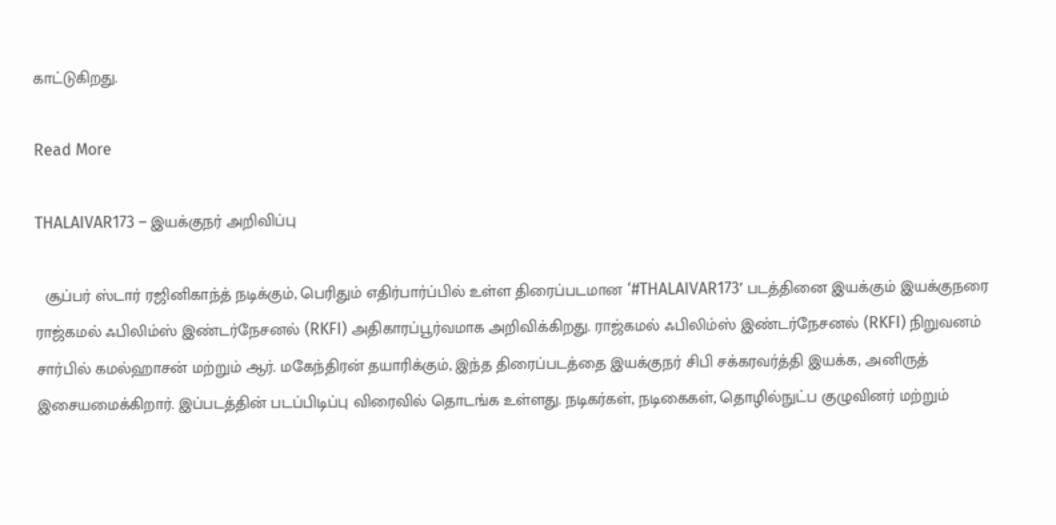காட்டுகிறது.

Read More

THALAIVAR173 – இயக்குநர் அறிவிப்பு

  சூப்பர் ஸ்டார் ரஜினிகாந்த் நடிக்கும், பெரிதும் எதிர்பார்ப்பில் உள்ள திரைப்படமான ‘#THALAIVAR173’ படத்தினை இயக்கும் இயக்குநரை ராஜ்கமல் ஃபிலிம்ஸ் இண்டர்நேசனல் (RKFI) அதிகாரப்பூர்வமாக அறிவிக்கிறது. ராஜ்கமல் ஃபிலிம்ஸ் இண்டர்நேசனல் (RKFI) நிறுவனம் சார்பில் கமல்ஹாசன் மற்றும் ஆர். மகேந்திரன் தயாரிக்கும், இந்த திரைப்படத்தை இயக்குநர் சிபி சக்கரவர்த்தி இயக்க, அனிருத் இசையமைக்கிறார். இப்படத்தின் படப்பிடிப்பு விரைவில் தொடங்க உள்ளது. நடிகர்கள், நடிகைகள், தொழில்நுட்ப குழுவினர் மற்றும்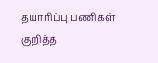தயாரிப்பு பணிகள் குறித்த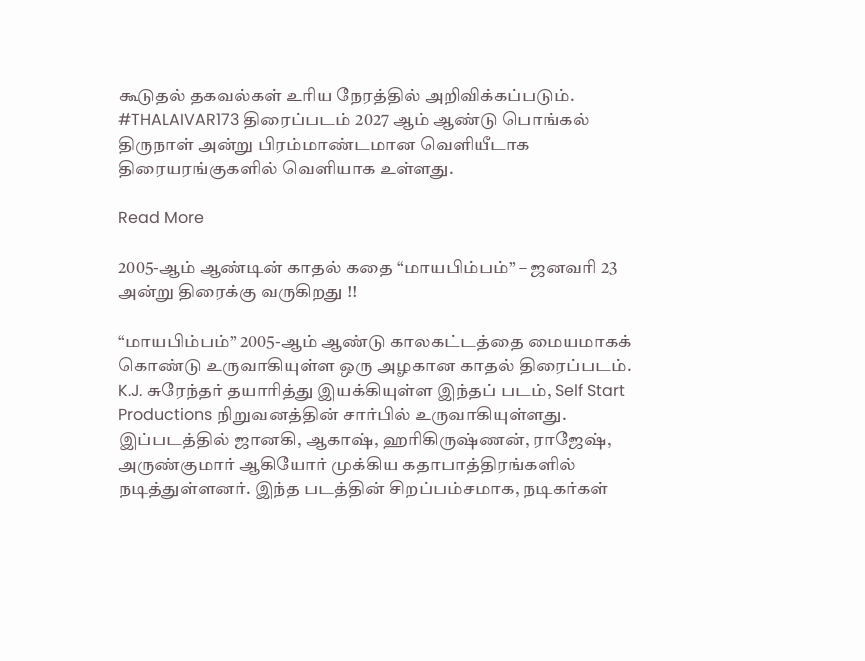கூடுதல் தகவல்கள் உரிய நேரத்தில் அறிவிக்கப்படும். #THALAIVAR173 திரைப்படம் 2027 ஆம் ஆண்டு பொங்கல் திருநாள் அன்று பிரம்மாண்டமான வெளியீடாக திரையரங்குகளில் வெளியாக உள்ளது.

Read More

2005-ஆம் ஆண்டின் காதல் கதை “மாயபிம்பம்” – ஜனவரி 23 அன்று திரைக்கு வருகிறது !!

“மாயபிம்பம்” 2005-ஆம் ஆண்டு காலகட்டத்தை மையமாகக் கொண்டு உருவாகியுள்ள ஒரு அழகான காதல் திரைப்படம். K.J. சுரேந்தர் தயாரித்து இயக்கியுள்ள இந்தப் படம், Self Start Productions நிறுவனத்தின் சார்பில் உருவாகியுள்ளது. இப்படத்தில் ஜானகி, ஆகாஷ், ஹரிகிருஷ்ணன், ராஜேஷ், அருண்குமார் ஆகியோர் முக்கிய கதாபாத்திரங்களில் நடித்துள்ளனர். இந்த படத்தின் சிறப்பம்சமாக, நடிகர்கள்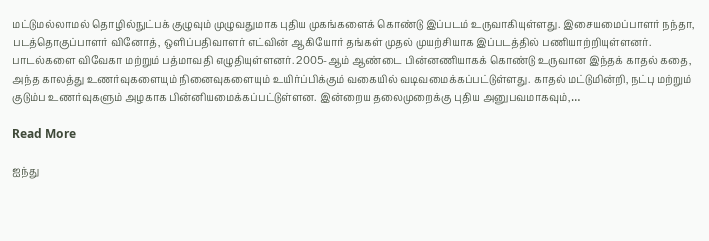மட்டுமல்லாமல் தொழில்நுட்பக் குழுவும் முழுவதுமாக புதிய முகங்களைக் கொண்டு இப்படம் உருவாகியுள்ளது. இசையமைப்பாளர் நந்தா, படத்தொகுப்பாளர் வினோத், ஒளிப்பதிவாளர் எட்வின் ஆகியோர் தங்கள் முதல் முயற்சியாக இப்படத்தில் பணியாற்றியுள்ளனர். பாடல்களை விவேகா மற்றும் பத்மாவதி எழுதியுள்ளனர். 2005-ஆம் ஆண்டை பின்னணியாகக் கொண்டு உருவான இந்தக் காதல் கதை, அந்த காலத்து உணர்வுகளையும் நினைவுகளையும் உயிர்ப்பிக்கும் வகையில் வடிவமைக்கப்பட்டுள்ளது. காதல் மட்டுமின்றி, நட்பு மற்றும் குடும்ப உணர்வுகளும் அழகாக பின்னியமைக்கப்பட்டுள்ளன. இன்றைய தலைமுறைக்கு புதிய அனுபவமாகவும்,…

Read More

ஐந்து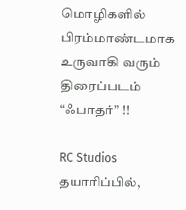மொழிகளில் பிரம்மாண்டமாக உருவாகி வரும் திரைப்படம் “ஃபாதர்” !!

RC Studios தயாரிப்பில்,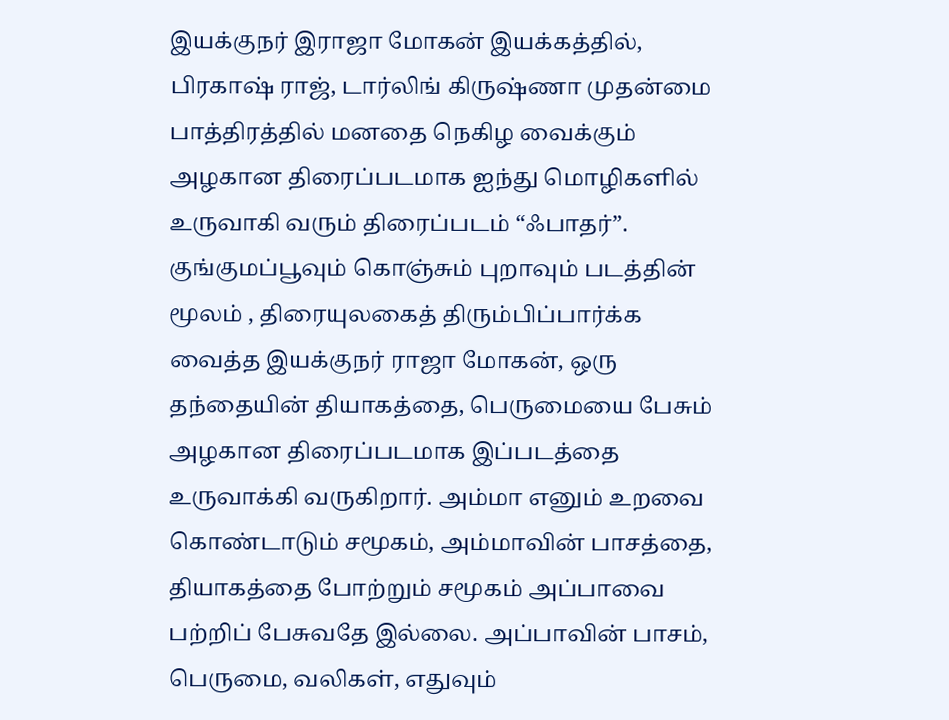இயக்குநர் இராஜா மோகன் இயக்கத்தில், பிரகாஷ் ராஜ், டார்லிங் கிருஷ்ணா முதன்மை பாத்திரத்தில் மனதை நெகிழ வைக்கும் அழகான திரைப்படமாக ஐந்து மொழிகளில் உருவாகி வரும் திரைப்படம் “ஃபாதர்”. குங்குமப்பூவும் கொஞ்சும் புறாவும் படத்தின் மூலம் , திரையுலகைத் திரும்பிப்பார்க்க வைத்த இயக்குநர் ராஜா மோகன், ஒரு தந்தையின் தியாகத்தை, பெருமையை பேசும் அழகான திரைப்படமாக இப்படத்தை உருவாக்கி வருகிறார். அம்மா எனும் உறவை கொண்டாடும் சமூகம், அம்மாவின் பாசத்தை, தியாகத்தை போற்றும் சமூகம் அப்பாவை பற்றிப் பேசுவதே இல்லை. அப்பாவின் பாசம், பெருமை, வலிகள், எதுவும்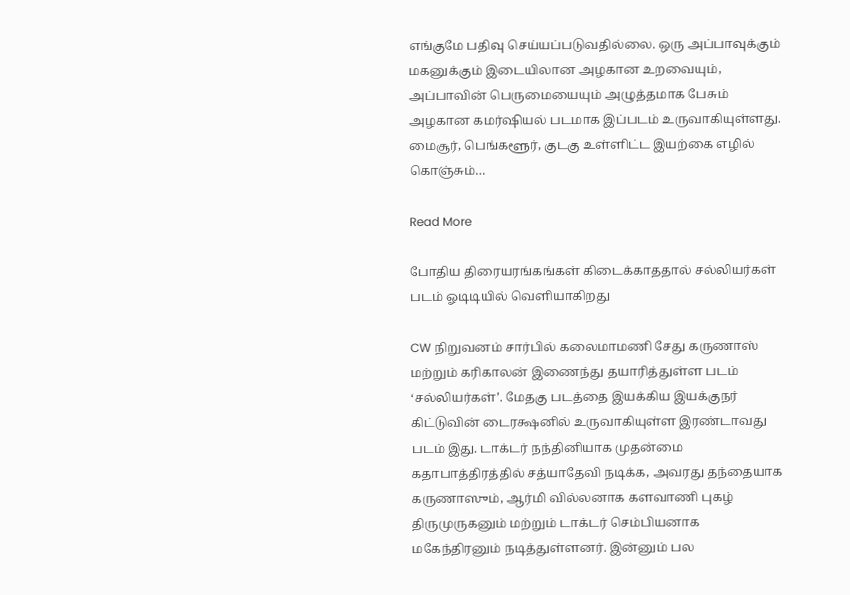எங்குமே பதிவு செய்யப்படுவதில்லை. ஒரு அப்பாவுக்கும் மகனுக்கும் இடையிலான அழகான உறவையும், அப்பாவின் பெருமையையும் அழுத்தமாக பேசும் அழகான கமர்ஷியல் படமாக இப்படம் உருவாகியுள்ளது. மைசூர், பெங்களூர், குடகு உள்ளிட்ட இயற்கை எழில் கொஞ்சும்…

Read More

போதிய திரையரங்கங்கள் கிடைக்காததால் சல்லியர்கள் படம் ஓடிடியில் வெளியாகிறது

CW நிறுவனம் சார்பில் கலைமாமணி சேது கருணாஸ் மற்றும் கரிகாலன் இணைந்து தயாரித்துள்ள படம் ‘சல்லியர்கள்’. மேதகு படத்தை இயக்கிய இயக்குநர் கிட்டுவின் டைரக்ஷனில் உருவாகியுள்ள இரண்டாவது படம் இது. டாக்டர் நந்தினியாக முதன்மை கதாபாத்திரத்தில் சத்யாதேவி நடிக்க, அவரது தந்தையாக கருணாஸும், ஆர்மி வில்லனாக களவாணி புகழ் திருமுருகனும் மற்றும் டாக்டர் செம்பியனாக மகேந்திரனும் நடித்துள்ளனர். இன்னும் பல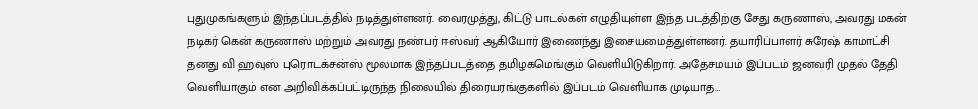புதுமுகங்களும் இந்தப்படத்தில் நடித்துள்ளனர். வைரமுத்து, கிட்டு பாடல்கள் எழுதியுள்ள இந்த படத்திற்கு சேது கருணாஸ், அவரது மகன் நடிகர் கென் கருணாஸ் மற்றும் அவரது நண்பர் ஈஸ்வர் ஆகியோர் இணைந்து இசையமைத்துள்ளனர். தயாரிப்பாளர் சுரேஷ் காமாட்சி தனது வி ஹவுஸ் புரொடக்சன்ஸ் மூலமாக இந்தப்படத்தை தமிழகமெங்கும் வெளியிடுகிறார். அதேசமயம் இப்படம் ஜனவரி முதல் தேதி வெளியாகும் என அறிவிக்கப்பட்டிருந்த நிலையில் திரையரங்குகளில் இப்படம் வெளியாக முடியாத…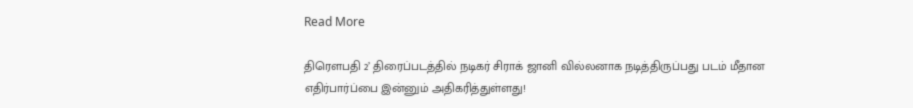Read More

திரௌபதி 2’ திரைப்படத்தில் நடிகர் சிராக் ஜானி வில்லனாக நடித்திருப்பது படம் மீதான எதிர்பார்ப்பை இன்னும் அதிகரித்துள்ளது!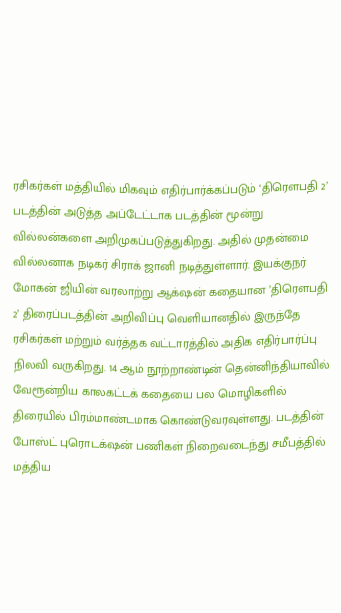ரசிகர்கள் மத்தியில் மிகவும் எதிர்பார்க்கப்படும் ‘திரௌபதி 2’ படத்தின் அடுத்த அப்டேட்டாக படத்தின் மூன்று வில்லன்களை அறிமுகப்படுத்துகிறது. அதில் முதன்மை வில்லனாக நடிகர் சிராக் ஜானி நடித்துள்ளார். இயக்குநர் மோகன் ஜியின் வரலாற்று ஆக்‌ஷன் கதையான ’திரௌபதி 2’ திரைப்படத்தின் அறிவிப்பு வெளியானதில் இருந்தே ரசிகர்கள் மற்றும் வர்த்தக வட்டாரத்தில் அதிக எதிர்பார்ப்பு நிலவி வருகிறது. 14 ஆம் நூற்றாண்டின் தென்னிந்தியாவில் வேரூன்றிய காலகட்டக் கதையை பல மொழிகளில் திரையில் பிரம்மாண்டமாக கொண்டுவரவுள்ளது. படத்தின் போஸ்ட் புரொடக்‌ஷன் பணிகள் நிறைவடைந்து சமீபத்தில் மத்திய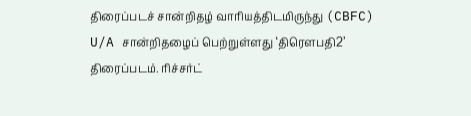திரைப்படச் சான்றிதழ் வாரியத்திடமிருந்து (CBFC) U/A சான்றிதழைப் பெற்றுள்ளது ‘திரெளபதி2’ திரைப்படம். ரிச்சர்ட்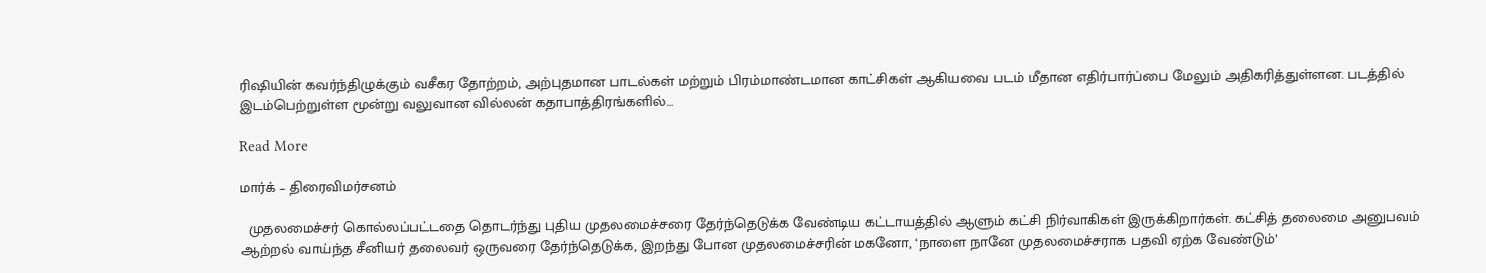ரிஷியின் கவர்ந்திழுக்கும் வசீகர தோற்றம், அற்புதமான பாடல்கள் மற்றும் பிரம்மாண்டமான காட்சிகள் ஆகியவை படம் மீதான எதிர்பார்ப்பை மேலும் அதிகரித்துள்ளன. படத்தில் இடம்பெற்றுள்ள மூன்று வலுவான வில்லன் கதாபாத்திரங்களில்…

Read More

மார்க் – திரைவிமர்சனம்

  முதலமைச்சர் கொல்லப்பட்டதை தொடர்ந்து புதிய முதலமைச்சரை தேர்ந்தெடுக்க வேண்டிய கட்டாயத்தில் ஆளும் கட்சி நிர்வாகிகள் இருக்கிறார்கள். கட்சித் தலைமை அனுபவம் ஆற்றல் வாய்ந்த சீனியர் தலைவர் ஒருவரை தேர்ந்தெடுக்க, இறந்து போன முதலமைச்சரின் மகனோ, ‘நாளை நானே முதலமைச்சராக பதவி ஏற்க வேண்டும்’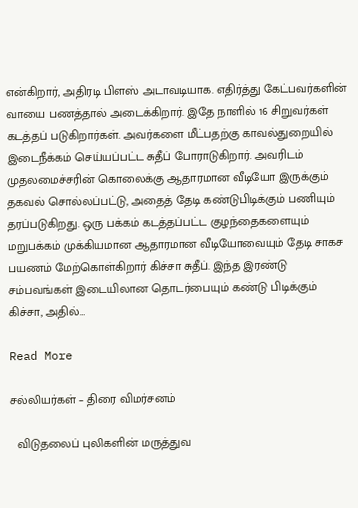என்கிறார், அதிரடி பிளஸ் அடாவடியாக. எதிர்த்து கேட்பவர்களின் வாயை பணத்தால் அடைக்கிறார். இதே நாளில் 16 சிறுவர்கள் கடத்தப் படுகிறார்கள். அவர்களை மீட்பதற்கு காவல்துறையில் இடைநீக்கம் செய்யப்பட்ட சுதீப் போராடுகிறார். அவரிடம் முதலமைச்சரின் கொலைக்கு ஆதாரமான வீடியோ இருக்கும் தகவல் சொல்லப்பட்டு, அதைத் தேடி கண்டுபிடிக்கும் பணியும் தரப்படுகிறது. ஒரு பக்கம் கடத்தப்பட்ட குழந்தைகளையும் மறுபக்கம் முக்கியமான ஆதாரமான வீடியோவையும் தேடி சாகச பயணம் மேற்கொள்கிறார் கிச்சா சுதீப். இந்த இரண்டு சம்பவங்கள் இடையிலான தொடர்பையும் கண்டு பிடிக்கும் கிச்சா, அதில்…

Read More

சல்லியர்கள் – திரை விமர்சனம்

  விடுதலைப் புலிகளின் மருத்துவ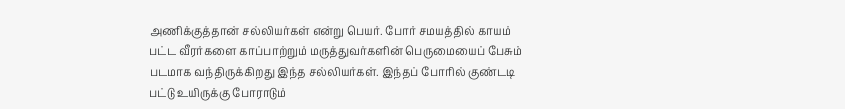அணிக்குத்தான் சல்லியர்கள் என்று பெயர். போர் சமயத்தில் காயம் பட்ட வீரர்களை காப்பாற்றும் மருத்துவர்களின் பெருமையைப் பேசும் படமாக வந்திருக்கிறது இந்த சல்லியர்கள். இந்தப் போரில் குண்டடி பட்டு உயிருக்கு போராடும்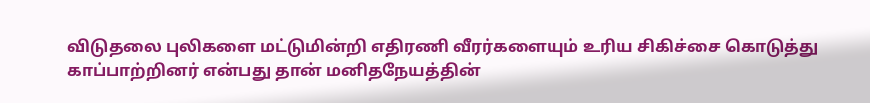விடுதலை புலிகளை மட்டுமின்றி எதிரணி வீரர்களையும் உரிய சிகிச்சை கொடுத்து காப்பாற்றினர் என்பது தான் மனிதநேயத்தின்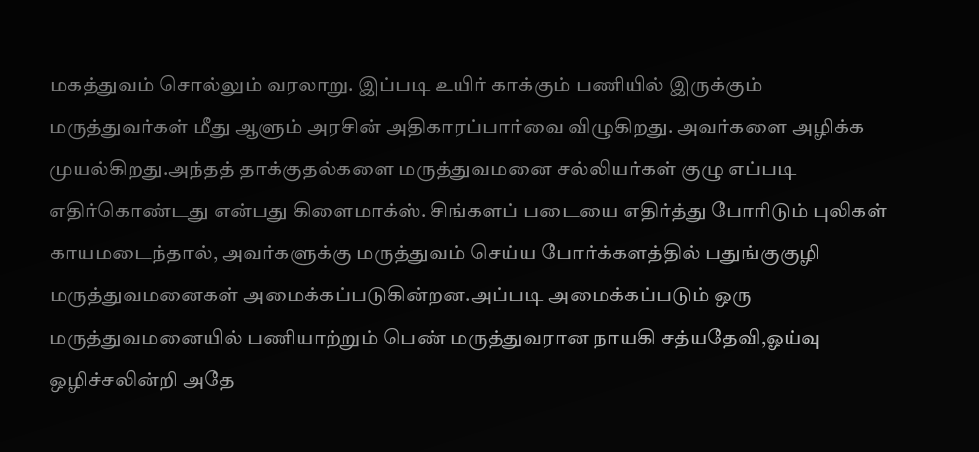மகத்துவம் சொல்லும் வரலாறு. இப்படி உயிர் காக்கும் பணியில் இருக்கும் மருத்துவர்கள் மீது ஆளும் அரசின் அதிகாரப்பார்வை விழுகிறது. அவர்களை அழிக்க முயல்கிறது.அந்தத் தாக்குதல்களை மருத்துவமனை சல்லியர்கள் குழு எப்படி எதிர்கொண்டது என்பது கிளைமாக்ஸ். சிங்களப் படையை எதிர்த்து போரிடும் புலிகள் காயமடைந்தால், அவர்களுக்கு மருத்துவம் செய்ய போர்க்களத்தில் பதுங்குகுழி மருத்துவமனைகள் அமைக்கப்படுகின்றன.அப்படி அமைக்கப்படும் ஒரு மருத்துவமனையில் பணியாற்றும் பெண் மருத்துவரான நாயகி சத்யதேவி,ஓய்வு ஒழிச்சலின்றி அதே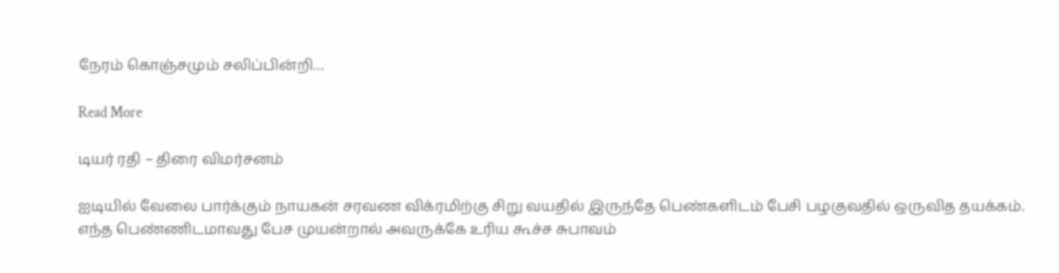நேரம் கொஞ்சமும் சலிப்பின்றி…

Read More

டியர் ரதி – திரை விமர்சனம்

ஐடியில் வேலை பார்க்கும் நாயகன் சரவண விக்ரமிற்கு சிறு வயதில் இருந்தே பெண்களிடம் பேசி பழகுவதில் ஒருவித தயக்கம். எந்த பெண்ணிடமாவது பேச முயன்றால் அவருக்கே உரிய கூச்ச சுபாவம்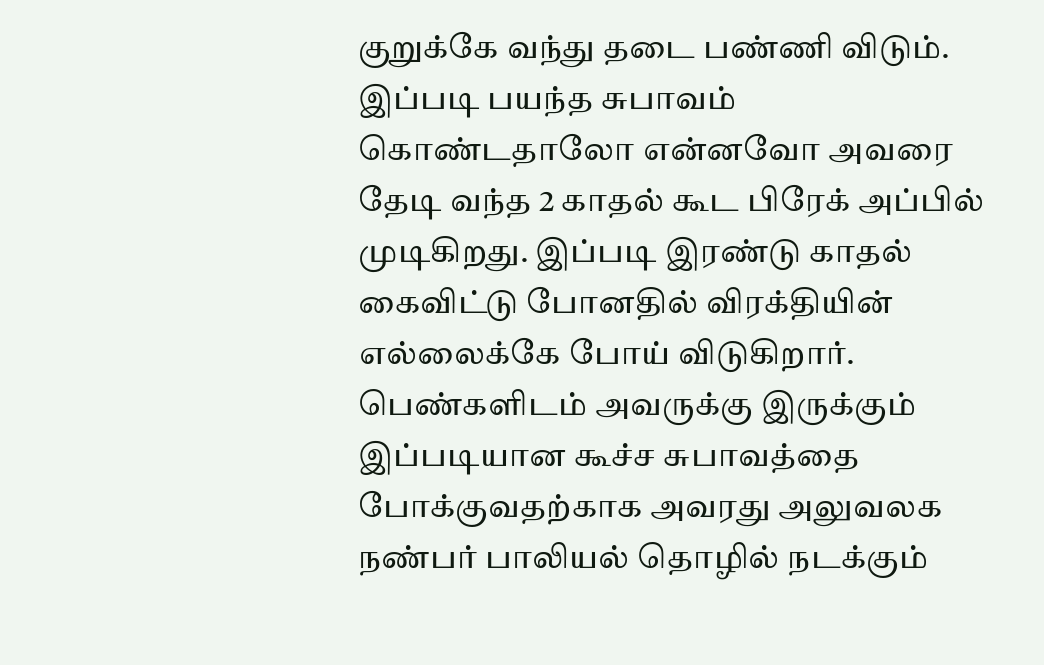குறுக்கே வந்து தடை பண்ணி விடும். இப்படி பயந்த சுபாவம் கொண்டதாலோ என்னவோ அவரை தேடி வந்த 2 காதல் கூட பிரேக் அப்பில் முடிகிறது. இப்படி இரண்டு காதல் கைவிட்டு போனதில் விரக்தியின் எல்லைக்கே போய் விடுகிறார். பெண்களிடம் அவருக்கு இருக்கும் இப்படியான கூச்ச சுபாவத்தை போக்குவதற்காக அவரது அலுவலக நண்பர் பாலியல் தொழில் நடக்கும்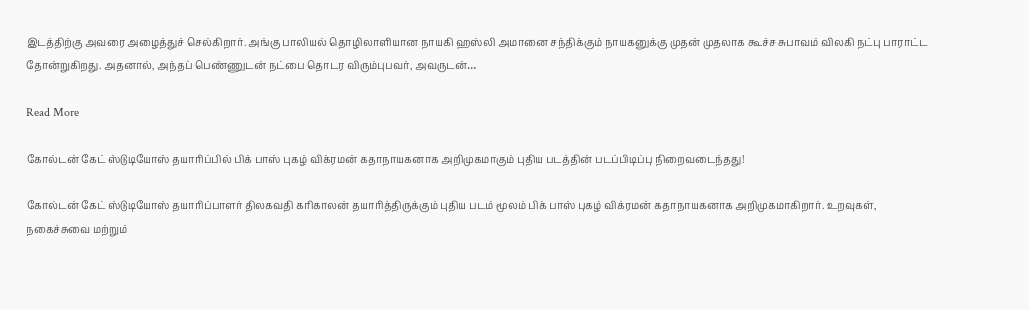இடத்திற்கு அவரை அழைத்துச் செல்கிறார். அங்கு பாலியல் தொழிலாளியான நாயகி ஹஸ்லி அமானை சந்திக்கும் நாயகனுக்கு முதன் முதலாக கூச்ச சுபாவம் விலகி நட்பு பாராட்ட தோன்றுகிறது. அதனால், அந்தப் பெண்ணுடன் நட்பை தொடர விரும்புபவர், அவருடன்…

Read More

கோல்டன் கேட் ஸ்டுடியோஸ் தயாரிப்பில் பிக் பாஸ் புகழ் விக்ரமன் கதாநாயகனாக அறிமுகமாகும் புதிய படத்தின் படப்பிடிப்பு நிறைவடைந்தது!

கோல்டன் கேட் ஸ்டுடியோஸ் தயாரிப்பாளர் திலகவதி கரிகாலன் தயாரித்திருக்கும் புதிய படம் மூலம் பிக் பாஸ் புகழ் விக்ரமன் கதாநாயகனாக அறிமுகமாகிறார். உறவுகள், நகைச்சுவை மற்றும்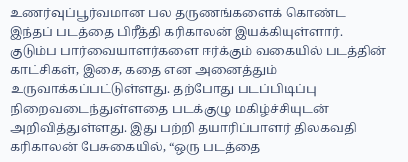உணர்வுப்பூர்வமான பல தருணங்களைக் கொண்ட இந்தப் படத்தை பிரீத்தி கரிகாலன் இயக்கியுள்ளார். குடும்ப பார்வையாளர்களை ஈர்க்கும் வகையில் படத்தின் காட்சிகள், இசை, கதை என அனைத்தும் உருவாக்கப்பட்டுள்ளது. தற்போது படப்பிடிப்பு நிறைவடைந்துள்ளதை படக்குழு மகிழ்ச்சியுடன் அறிவித்துள்ளது. இது பற்றி தயாரிப்பாளர் திலகவதி கரிகாலன் பேசுகையில், “ஒரு படத்தை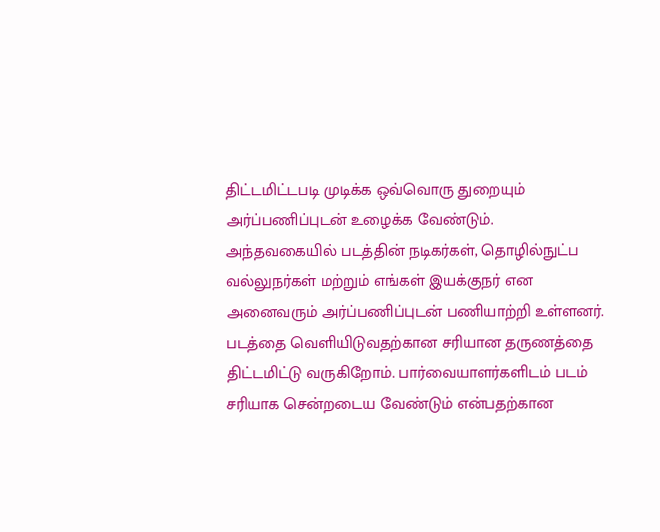திட்டமிட்டபடி முடிக்க ஒவ்வொரு துறையும் அர்ப்பணிப்புடன் உழைக்க வேண்டும். அந்தவகையில் படத்தின் நடிகர்கள், தொழில்நுட்ப வல்லுநர்கள் மற்றும் எங்கள் இயக்குநர் என அனைவரும் அர்ப்பணிப்புடன் பணியாற்றி உள்ளனர். படத்தை வெளியிடுவதற்கான சரியான தருணத்தை திட்டமிட்டு வருகிறோம். பார்வையாளர்களிடம் படம் சரியாக சென்றடைய வேண்டும் என்பதற்கான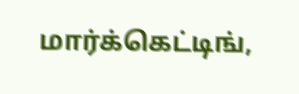மார்க்கெட்டிங்,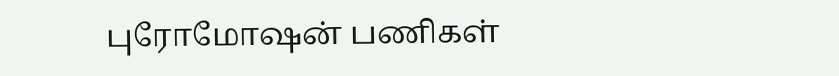புரோமோஷன் பணிகள்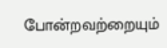போன்றவற்றையும்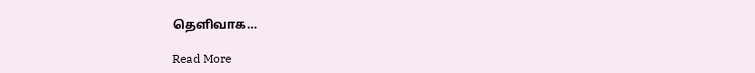தெளிவாக…

Read More